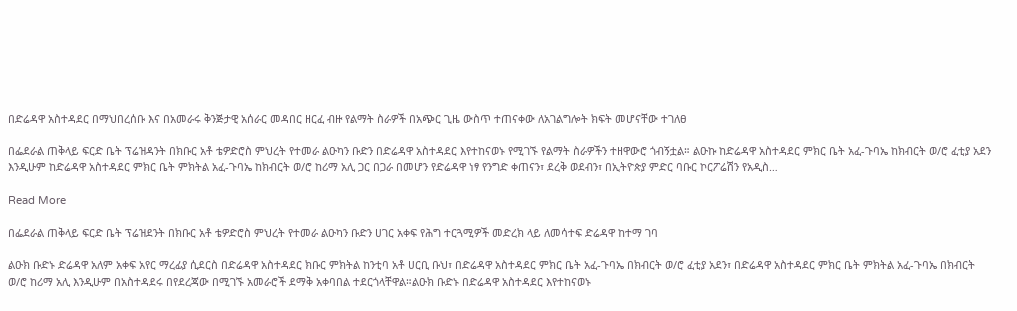በድሬዳዋ አስተዳደር በማህበረሰቡ እና በአመራሩ ቅንጅታዊ አሰራር መዳበር ዘርፈ ብዙ የልማት ስራዎች በአጭር ጊዜ ውስጥ ተጠናቀው ለአገልግሎት ክፍት መሆናቸው ተገለፀ

በፌደራል ጠቅላይ ፍርድ ቤት ፕሬዝዳንት በክቡር አቶ ቴዎድሮስ ምህረት የተመራ ልዑካን ቡድን በድሬዳዋ አስተዳደር እየተከናወኑ የሚገኙ የልማት ስራዎችን ተዘዋውሮ ጎብኝቷል። ልዑኩ ከድሬዳዋ አስተዳደር ምክር ቤት አፈ-ጉባኤ ከክብርት ወ/ሮ ፈቲያ አደን እንዲሁም ከድሬዳዋ አስተዳደር ምክር ቤት ምክትል አፈ-ጉባኤ ከክብርት ወ/ሮ ከሪማ አሊ ጋር በጋራ በመሆን የድሬዳዋ ነፃ የንግድ ቀጠናን፣ ደረቅ ወደብን፣ በኢትዮጵያ ምድር ባቡር ኮርፖሬሽን የአዲስ…

Read More

በፌደራል ጠቅላይ ፍርድ ቤት ፕሬዝደንት በክቡር አቶ ቴዎድሮስ ምህረት የተመራ ልዑካን ቡድን ሀገር አቀፍ የሕግ ተርጓሚዎች መድረክ ላይ ለመሳተፍ ድሬዳዋ ከተማ ገባ

ልዑክ ቡድኑ ድሬዳዋ አለም አቀፍ አየር ማረፊያ ሲደርስ በድሬዳዋ አስተዳደር ክቡር ምክትል ከንቲባ አቶ ሀርቢ ቡህ፣ በድሬዳዋ አስተዳደር ምክር ቤት አፈ-ጉባኤ በክብርት ወ/ሮ ፈቲያ አደን፣ በድሬዳዋ አስተዳደር ምክር ቤት ምክትል አፈ-ጉባኤ በክብርት ወ/ሮ ከሪማ አሊ እንዲሁም በአስተዳደሩ በየደረጃው በሚገኙ አመራሮች ደማቅ አቀባበል ተደርጎላቸዋል።ልዑክ ቡድኑ በድሬዳዋ አስተዳደር እየተከናወኑ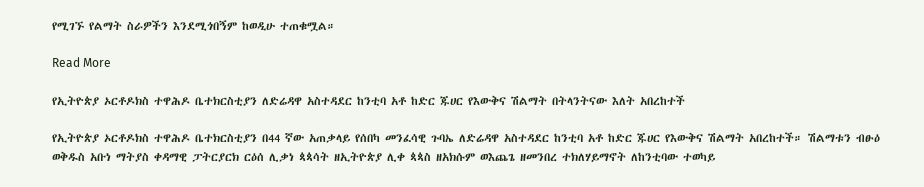የሚገኙ የልማት ስራዎችን እንደሚጎበኝም ከወዲሁ ተጠቁሟል።

Read More

የኢትዮጵያ ኦርቶዶክስ ተዋሕዶ ቤተክርስቲያን ለድሬዳዋ አስተዳደር ከንቲባ አቶ ከድር ጁሀር የእውቅና ሽልማት በትላንትናው እለት አበረከተች

የኢትዮጵያ ኦርቶዶክስ ተዋሕዶ ቤተክርስቲያን በ44 ኛው አጠቃላይ የሰበካ መንፈሳዊ ጉባኤ ለድሬዳዋ አስተዳደር ከንቲባ አቶ ከድር ጁሀር የእውቅና ሽልማት አበረከተች። ሽልማቱን ብፁዕ ወቅዱስ አቡነ ማትያስ ቀዳማዊ ፓትርያርክ ርዕሰ ሊቃነ ጳጳሳት ዘኢትዮጵያ ሊቀ ጳጳስ ዘአክሱም ወእጨጌ ዘመንበረ ተክለሃይማኖት ለከንቲባው ተወካይ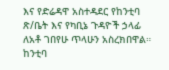እና የድሬዳዋ አስተዳደር የከንቲባ ጽ/ቤት እና የካቢኔ ጉዳዮች ኃላፊ ለአቶ ገበየሁ ጥላሁን አስረክበዋል። ከንቲባ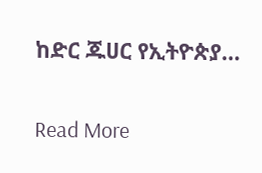ከድር ጁሀር የኢትዮጵያ…

Read More